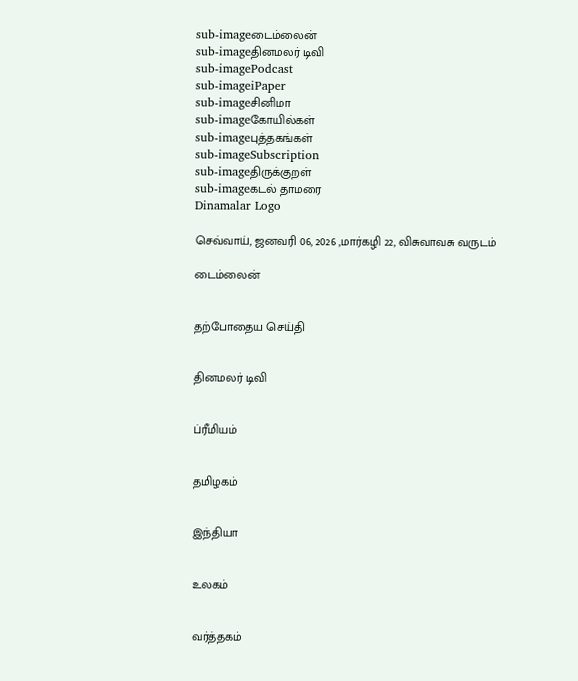sub-imageடைம்லைன்
sub-imageதினமலர் டிவி
sub-imagePodcast
sub-imageiPaper
sub-imageசினிமா
sub-imageகோயில்கள்
sub-imageபுத்தகங்கள்
sub-imageSubscription
sub-imageதிருக்குறள்
sub-imageகடல் தாமரை
Dinamalar Logo

செவ்வாய், ஜனவரி 06, 2026 ,மார்கழி 22, விசுவாவசு வருடம்

டைம்லைன்


தற்போதைய செய்தி


தினமலர் டிவி


ப்ரீமியம்


தமிழகம்


இந்தியா


உலகம்


வர்த்தகம்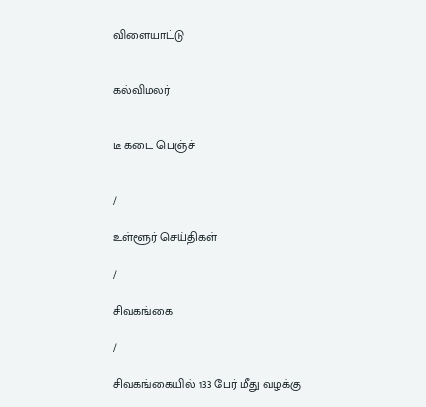விளையாட்டு


கல்விமலர்


டீ கடை பெஞ்ச்


/

உள்ளூர் செய்திகள்

/

சிவகங்கை

/

சிவகங்கையில் 133 பேர் மீது வழக்கு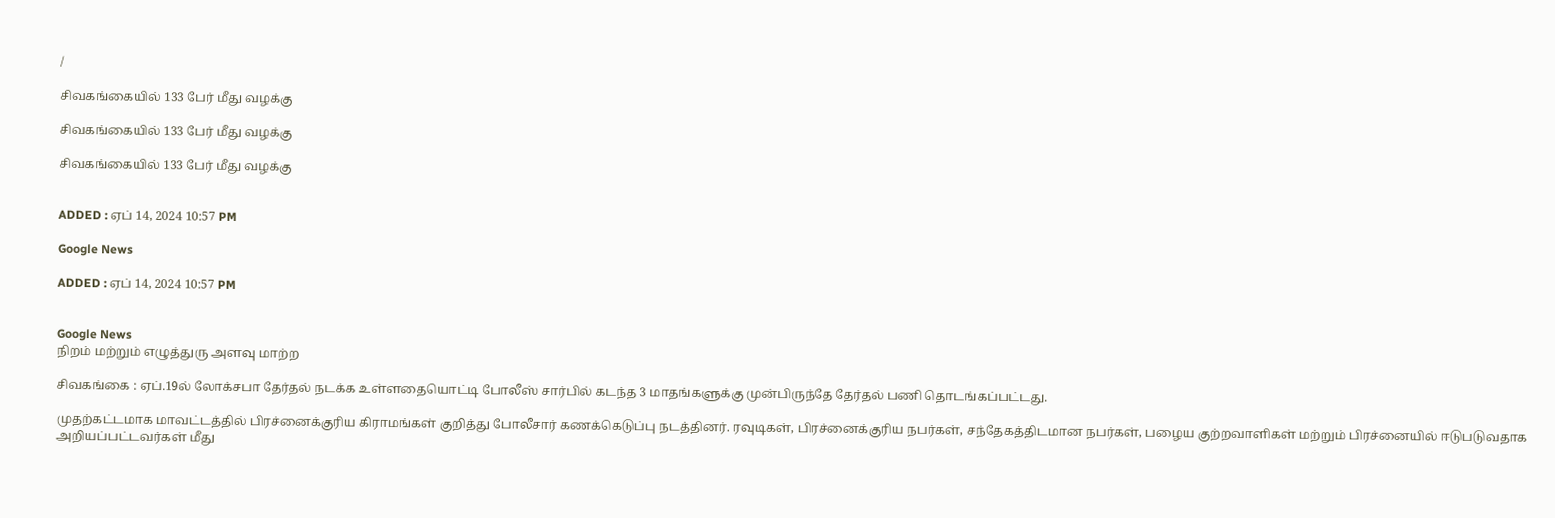/

சிவகங்கையில் 133 பேர் மீது வழக்கு

சிவகங்கையில் 133 பேர் மீது வழக்கு

சிவகங்கையில் 133 பேர் மீது வழக்கு


ADDED : ஏப் 14, 2024 10:57 PM

Google News

ADDED : ஏப் 14, 2024 10:57 PM


Google News
நிறம் மற்றும் எழுத்துரு அளவு மாற்ற

சிவகங்கை : ஏப்.19ல் லோக்சபா தேர்தல் நடக்க உள்ளதையொட்டி போலீஸ் சார்பில் கடந்த 3 மாதங்களுக்கு முன்பிருந்தே தேர்தல் பணி தொடங்கப்பட்டது.

முதற்கட்டமாக மாவட்டத்தில் பிரச்னைக்குரிய கிராமங்கள் குறித்து போலீசார் கணக்கெடுப்பு நடத்தினர். ரவுடிகள், பிரச்னைக்குரிய நபர்கள், சந்தேகத்திடமான நபர்கள், பழைய குற்றவாளிகள் மற்றும் பிரச்னையில் ஈடுபடுவதாக அறியப்பட்டவர்கள் மீது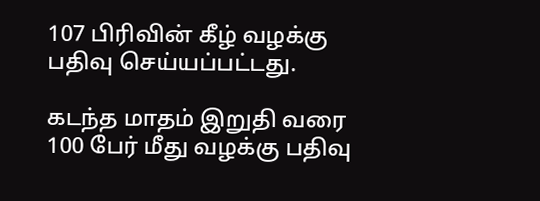107 பிரிவின் கீழ் வழக்கு பதிவு செய்யப்பட்டது.

கடந்த மாதம் இறுதி வரை 100 பேர் மீது வழக்கு பதிவு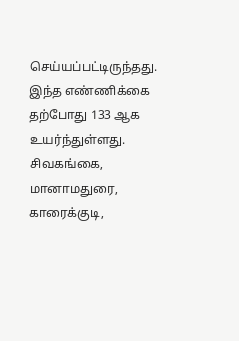செய்யப்பட்டிருந்தது. இந்த எண்ணிக்கை தற்போது 133 ஆக உயர்ந்துள்ளது. சிவகங்கை, மானாமதுரை, காரைக்குடி,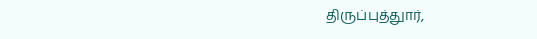திருப்புத்துார்,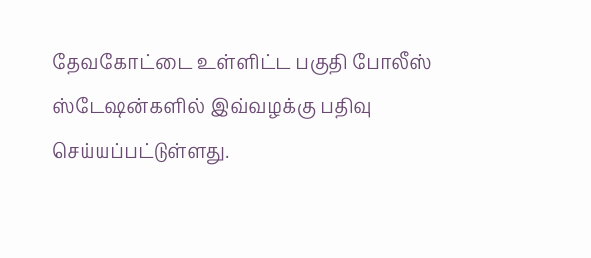தேவகோட்டை உள்ளிட்ட பகுதி போலீஸ் ஸ்டேஷன்களில் இவ்வழக்கு பதிவு செய்யப்பட்டுள்ளது.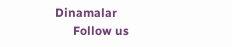Dinamalar
      Follow us